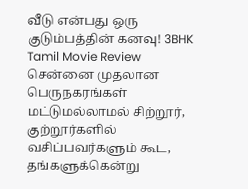வீடு என்பது ஒரு குடும்பத்தின் கனவு! 3BHK Tamil Movie Review
சென்னை முதலான பெருநகரங்கள் மட்டுமல்லாமல் சிற்றூர், குற்றூர்களில் வசிப்பவர்களும் கூட, தங்களுக்கென்று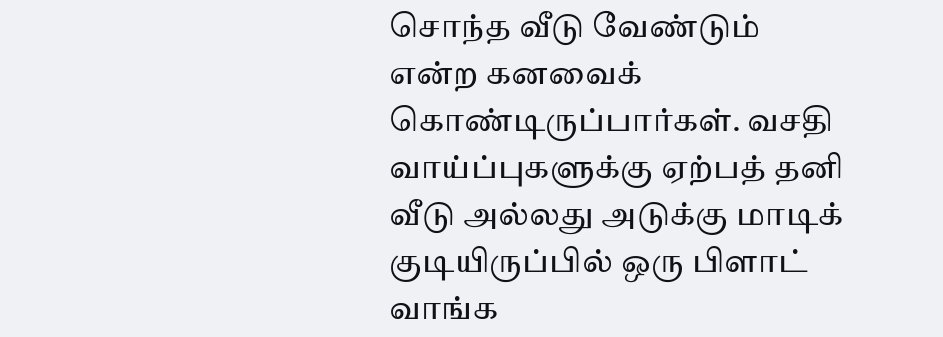சொந்த வீடு வேண்டும் என்ற கனவைக் கொண்டிருப்பார்கள். வசதி வாய்ப்புகளுக்கு ஏற்பத் தனி வீடு அல்லது அடுக்கு மாடிக் குடியிருப்பில் ஒரு பிளாட் வாங்க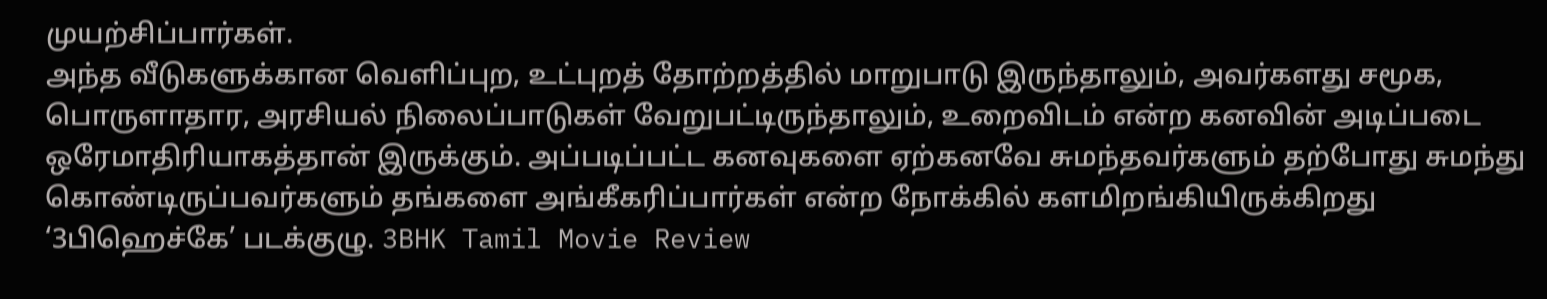முயற்சிப்பார்கள்.
அந்த வீடுகளுக்கான வெளிப்புற, உட்புறத் தோற்றத்தில் மாறுபாடு இருந்தாலும், அவர்களது சமூக, பொருளாதார, அரசியல் நிலைப்பாடுகள் வேறுபட்டிருந்தாலும், உறைவிடம் என்ற கனவின் அடிப்படை ஒரேமாதிரியாகத்தான் இருக்கும். அப்படிப்பட்ட கனவுகளை ஏற்கனவே சுமந்தவர்களும் தற்போது சுமந்து கொண்டிருப்பவர்களும் தங்களை அங்கீகரிப்பார்கள் என்ற நோக்கில் களமிறங்கியிருக்கிறது ‘3பிஹெச்கே’ படக்குழு. 3BHK Tamil Movie Review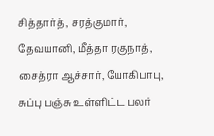சித்தார்த், சரத்குமார், தேவயானி, மீத்தா ரகுநாத், சைத்ரா ஆச்சார், யோகிபாபு, சுப்பு பஞ்சு உள்ளிட்ட பலர்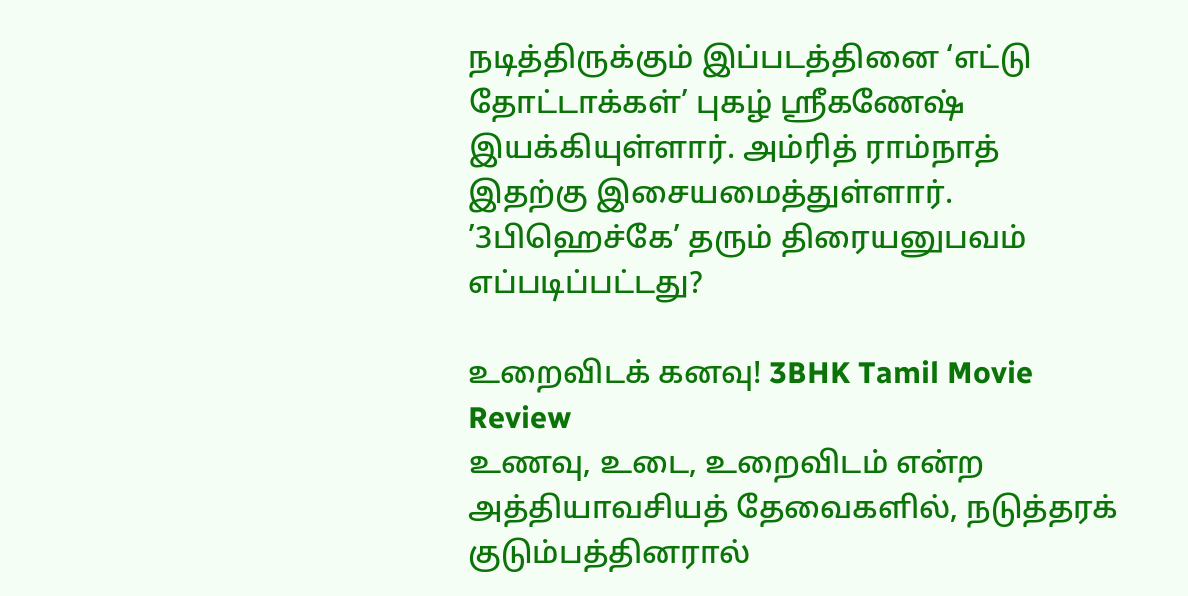நடித்திருக்கும் இப்படத்தினை ‘எட்டு தோட்டாக்கள்’ புகழ் ஸ்ரீகணேஷ் இயக்கியுள்ளார். அம்ரித் ராம்நாத் இதற்கு இசையமைத்துள்ளார்.
’3பிஹெச்கே’ தரும் திரையனுபவம் எப்படிப்பட்டது?

உறைவிடக் கனவு! 3BHK Tamil Movie Review
உணவு, உடை, உறைவிடம் என்ற அத்தியாவசியத் தேவைகளில், நடுத்தரக் குடும்பத்தினரால்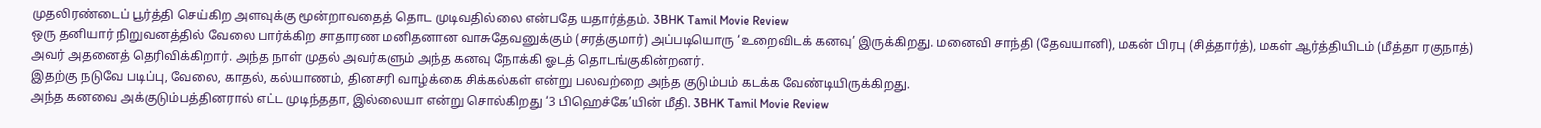முதலிரண்டைப் பூர்த்தி செய்கிற அளவுக்கு மூன்றாவதைத் தொட முடிவதில்லை என்பதே யதார்த்தம். 3BHK Tamil Movie Review
ஒரு தனியார் நிறுவனத்தில் வேலை பார்க்கிற சாதாரண மனிதனான வாசுதேவனுக்கும் (சரத்குமார்) அப்படியொரு ‘உறைவிடக் கனவு’ இருக்கிறது. மனைவி சாந்தி (தேவயானி), மகன் பிரபு (சித்தார்த்), மகள் ஆர்த்தியிடம் (மீத்தா ரகுநாத்) அவர் அதனைத் தெரிவிக்கிறார். அந்த நாள் முதல் அவர்களும் அந்த கனவு நோக்கி ஓடத் தொடங்குகின்றனர்.
இதற்கு நடுவே படிப்பு, வேலை, காதல், கல்யாணம், தினசரி வாழ்க்கை சிக்கல்கள் என்று பலவற்றை அந்த குடும்பம் கடக்க வேண்டியிருக்கிறது.
அந்த கனவை அக்குடும்பத்தினரால் எட்ட முடிந்ததா, இல்லையா என்று சொல்கிறது ‘3 பிஹெச்கே’யின் மீதி. 3BHK Tamil Movie Review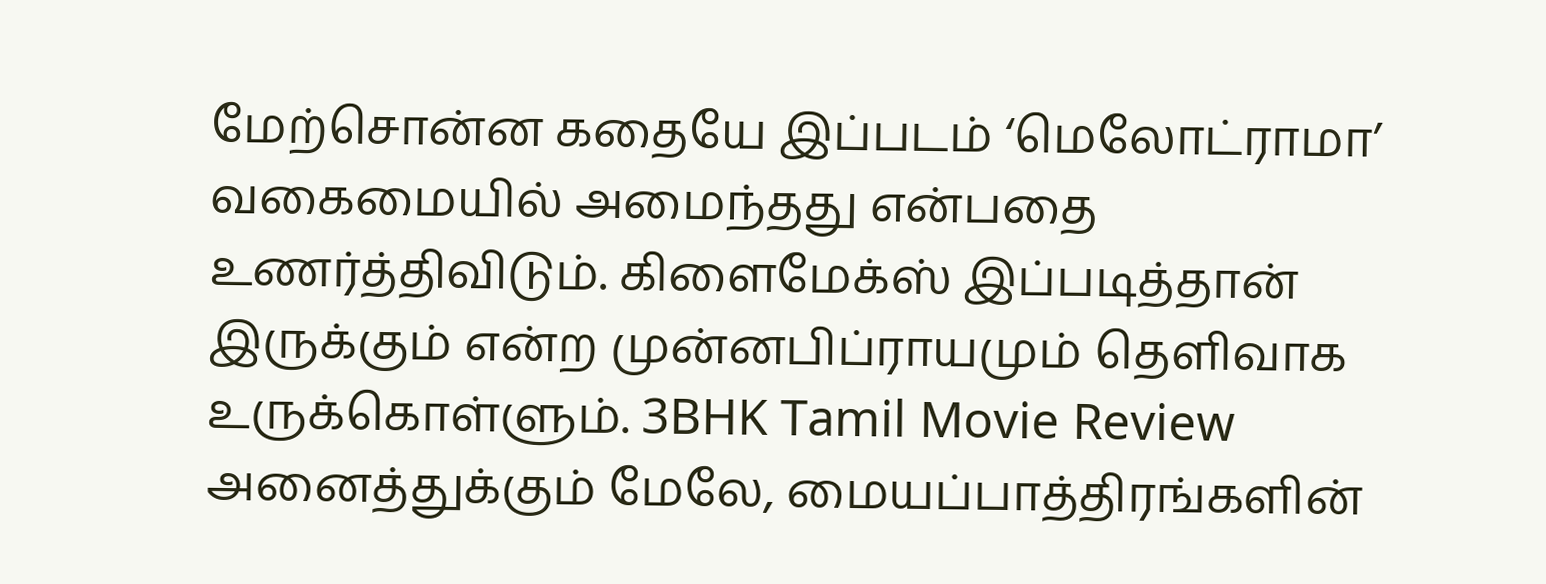மேற்சொன்ன கதையே இப்படம் ‘மெலோட்ராமா’ வகைமையில் அமைந்தது என்பதை உணர்த்திவிடும். கிளைமேக்ஸ் இப்படித்தான் இருக்கும் என்ற முன்னபிப்ராயமும் தெளிவாக உருக்கொள்ளும். 3BHK Tamil Movie Review
அனைத்துக்கும் மேலே, மையப்பாத்திரங்களின்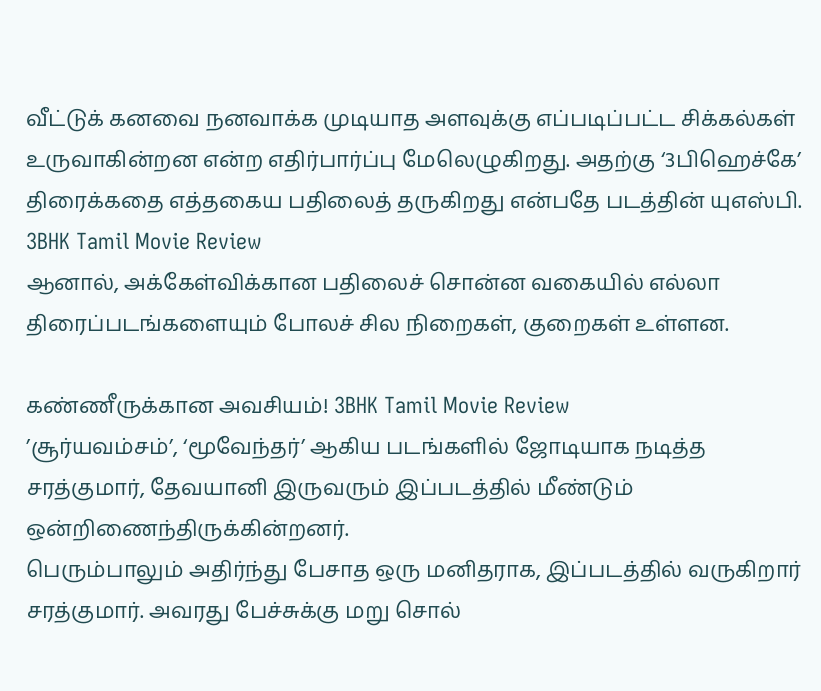வீட்டுக் கனவை நனவாக்க முடியாத அளவுக்கு எப்படிப்பட்ட சிக்கல்கள் உருவாகின்றன என்ற எதிர்பார்ப்பு மேலெழுகிறது. அதற்கு ‘3பிஹெச்கே’ திரைக்கதை எத்தகைய பதிலைத் தருகிறது என்பதே படத்தின் யுஎஸ்பி. 3BHK Tamil Movie Review
ஆனால், அக்கேள்விக்கான பதிலைச் சொன்ன வகையில் எல்லா திரைப்படங்களையும் போலச் சில நிறைகள், குறைகள் உள்ளன.

கண்ணீருக்கான அவசியம்! 3BHK Tamil Movie Review
’சூர்யவம்சம்’, ‘மூவேந்தர்’ ஆகிய படங்களில் ஜோடியாக நடித்த சரத்குமார், தேவயானி இருவரும் இப்படத்தில் மீண்டும் ஒன்றிணைந்திருக்கின்றனர்.
பெரும்பாலும் அதிர்ந்து பேசாத ஒரு மனிதராக, இப்படத்தில் வருகிறார் சரத்குமார். அவரது பேச்சுக்கு மறு சொல்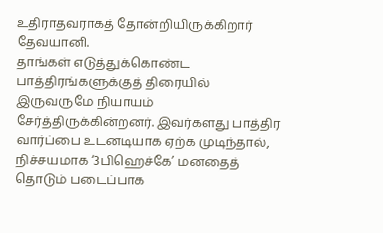உதிராதவராகத் தோன்றியிருக்கிறார் தேவயானி.
தாங்கள் எடுத்துக்கொண்ட பாத்திரங்களுக்குத் திரையில் இருவருமே நியாயம் சேர்த்திருக்கின்றனர். இவர்களது பாத்திர வார்ப்பை உடனடியாக ஏற்க முடிந்தால், நிச்சயமாக ‘3பிஹெச்கே’ மனதைத் தொடும் படைப்பாக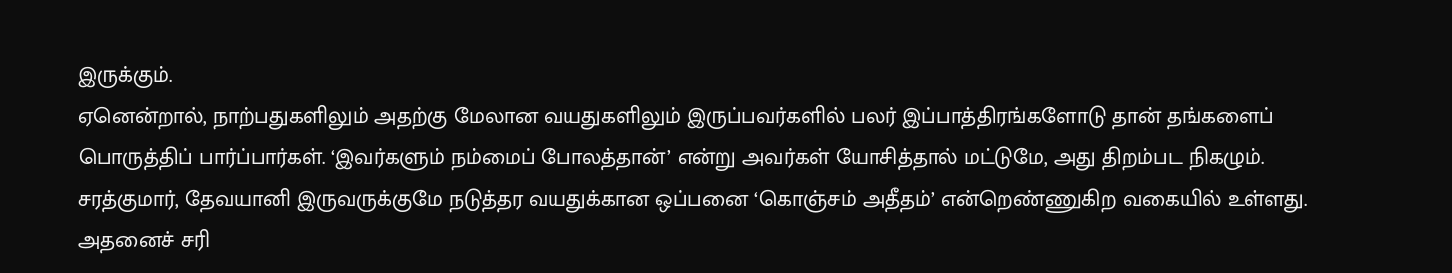இருக்கும்.
ஏனென்றால், நாற்பதுகளிலும் அதற்கு மேலான வயதுகளிலும் இருப்பவர்களில் பலர் இப்பாத்திரங்களோடு தான் தங்களைப் பொருத்திப் பார்ப்பார்கள். ‘இவர்களும் நம்மைப் போலத்தான்’ என்று அவர்கள் யோசித்தால் மட்டுமே, அது திறம்பட நிகழும்.
சரத்குமார், தேவயானி இருவருக்குமே நடுத்தர வயதுக்கான ஒப்பனை ‘கொஞ்சம் அதீதம்’ என்றெண்ணுகிற வகையில் உள்ளது. அதனைச் சரி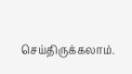செய்திருக்கலாம்.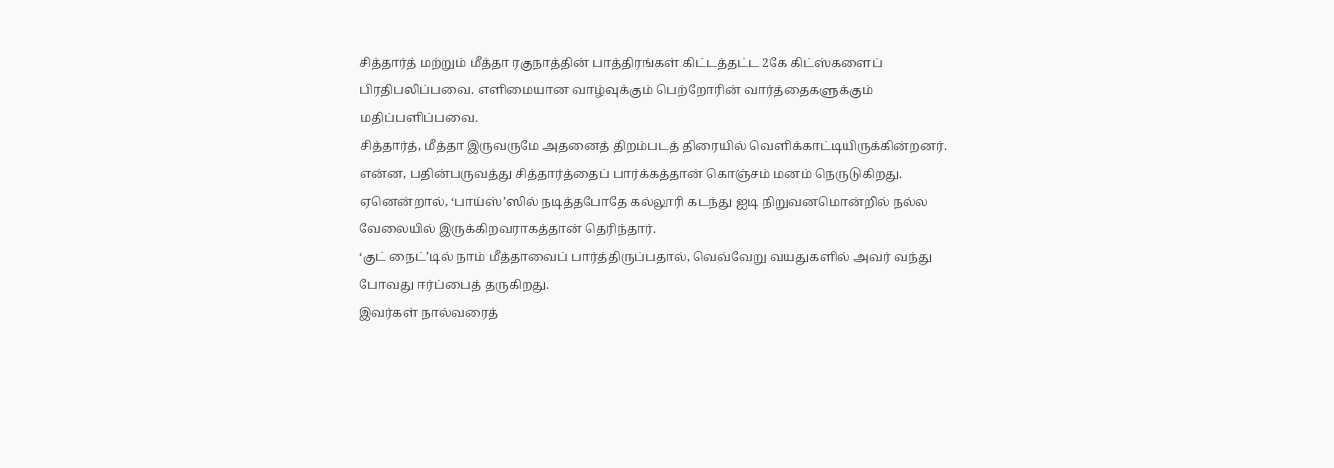சித்தார்த் மற்றும் மீத்தா ரகுநாத்தின் பாத்திரங்கள் கிட்டத்தட்ட 2கே கிட்ஸ்களைப் பிரதிபலிப்பவை. எளிமையான வாழ்வுக்கும் பெற்றோரின் வார்த்தைகளுக்கும் மதிப்பளிப்பவை.
சித்தார்த், மீத்தா இருவருமே அதனைத் திறம்படத் திரையில் வெளிக்காட்டியிருக்கின்றனர். என்ன, பதின்பருவத்து சித்தார்த்தைப் பார்க்கத்தான் கொஞ்சம் மனம் நெருடுகிறது. ஏனென்றால், ‘பாய்ஸ்’ஸில் நடித்தபோதே கல்லூரி கடந்து ஐடி நிறுவனமொன்றில் நல்ல வேலையில் இருக்கிறவராகத்தான் தெரிந்தார்.
‘குட் நைட்’டில் நாம் மீத்தாவைப் பார்த்திருப்பதால், வெவ்வேறு வயதுகளில் அவர் வந்து போவது ஈர்ப்பைத் தருகிறது.
இவர்கள் நால்வரைத்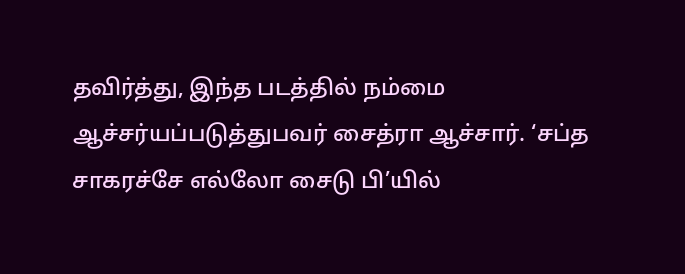தவிர்த்து, இந்த படத்தில் நம்மை ஆச்சர்யப்படுத்துபவர் சைத்ரா ஆச்சார். ‘சப்த சாகரச்சே எல்லோ சைடு பி’யில்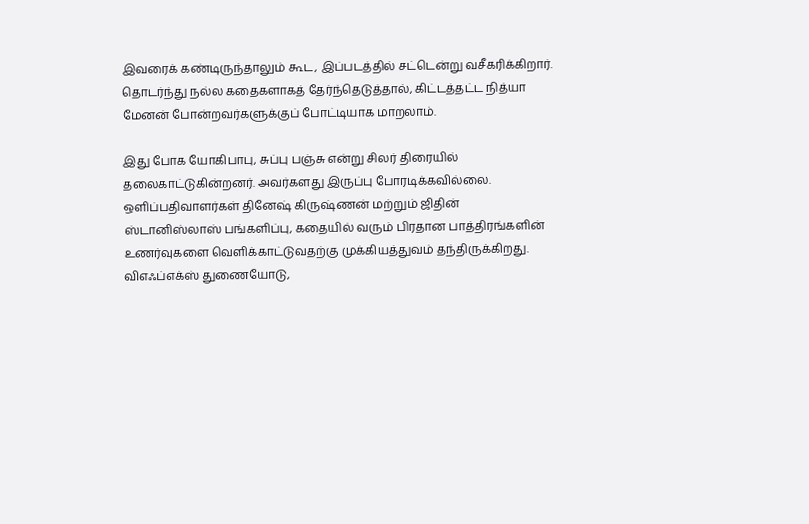இவரைக் கண்டிருந்தாலும் கூட, இப்படத்தில் சட்டென்று வசீகரிக்கிறார். தொடர்ந்து நல்ல கதைகளாகத் தேர்ந்தெடுத்தால், கிட்டத்தட்ட நித்யா மேனன் போன்றவர்களுக்குப் போட்டியாக மாறலாம்.

இது போக யோகிபாபு, சுப்பு பஞ்சு என்று சிலர் திரையில் தலைகாட்டுகின்றனர். அவர்களது இருப்பு போரடிக்கவில்லை.
ஒளிப்பதிவாளர்கள் தினேஷ் கிருஷ்ணன் மற்றும் ஜிதின் ஸ்டானிஸ்லாஸ் பங்களிப்பு, கதையில் வரும் பிரதான பாத்திரங்களின் உணர்வுகளை வெளிக்காட்டுவதற்கு முக்கியத்துவம் தந்திருக்கிறது.
விஎஃப்எக்ஸ் துணையோடு,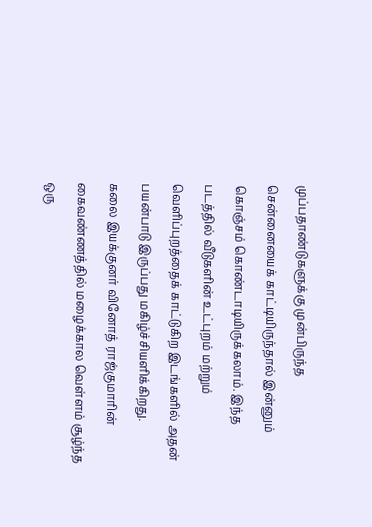முப்பதாண்டுகளுக்கு முன்பிருந்த சென்னையைக் காட்டியிருந்தால் இன்னும் கொஞ்சம் கொண்டாடியிருக்கலாம். இந்த படத்தில் வீடுகளின் உட்புறம் மற்றும் வெளிப்புறத்தைக் காட்டுகிற இடங்களில் அதன் பயன்பாடு இருப்பது மகிழ்ச்சியளிக்கிறது.
கலை இயக்குனர் வினோத் ராஜ்குமாரின் கைவண்ணத்தில் மழைக்கால வெள்ளம் சூழ்ந்த ஒரு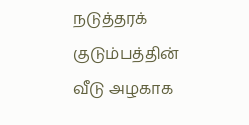நடுத்தரக் குடும்பத்தின் வீடு அழகாக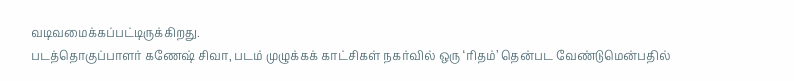வடிவமைக்கப்பட்டிருக்கிறது.
படத்தொகுப்பாளர் கணேஷ் சிவா, படம் முழுக்கக் காட்சிகள் நகர்வில் ஒரு ‘ரிதம்’ தென்பட வேண்டுமென்பதில்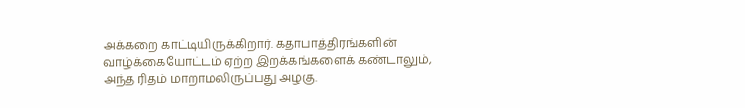அக்கறை காட்டியிருக்கிறார். கதாபாத்திரங்களின் வாழ்க்கையோட்டம் ஏற்ற இறக்கங்களைக் கண்டாலும், அந்த ரிதம் மாறாமலிருப்பது அழகு.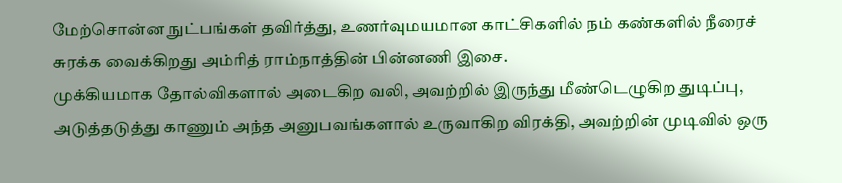மேற்சொன்ன நுட்பங்கள் தவிர்த்து, உணர்வுமயமான காட்சிகளில் நம் கண்களில் நீரைச் சுரக்க வைக்கிறது அம்ரித் ராம்நாத்தின் பின்னணி இசை.
முக்கியமாக தோல்விகளால் அடைகிற வலி, அவற்றில் இருந்து மீண்டெழுகிற துடிப்பு, அடுத்தடுத்து காணும் அந்த அனுபவங்களால் உருவாகிற விரக்தி, அவற்றின் முடிவில் ஒரு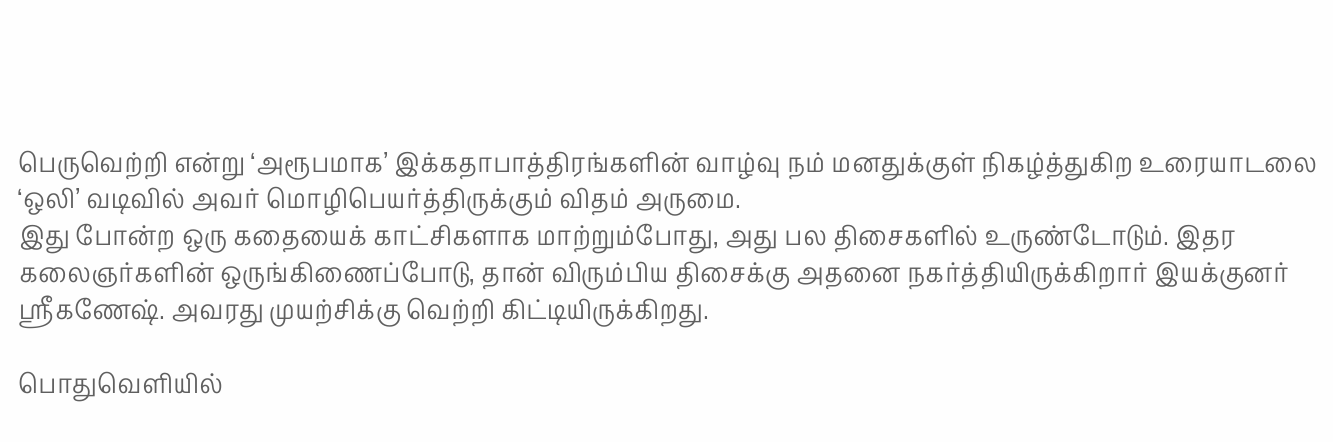பெருவெற்றி என்று ‘அரூபமாக’ இக்கதாபாத்திரங்களின் வாழ்வு நம் மனதுக்குள் நிகழ்த்துகிற உரையாடலை ‘ஒலி’ வடிவில் அவர் மொழிபெயர்த்திருக்கும் விதம் அருமை.
இது போன்ற ஒரு கதையைக் காட்சிகளாக மாற்றும்போது, அது பல திசைகளில் உருண்டோடும். இதர கலைஞர்களின் ஒருங்கிணைப்போடு, தான் விரும்பிய திசைக்கு அதனை நகர்த்தியிருக்கிறார் இயக்குனர் ஸ்ரீகணேஷ். அவரது முயற்சிக்கு வெற்றி கிட்டியிருக்கிறது.

பொதுவெளியில்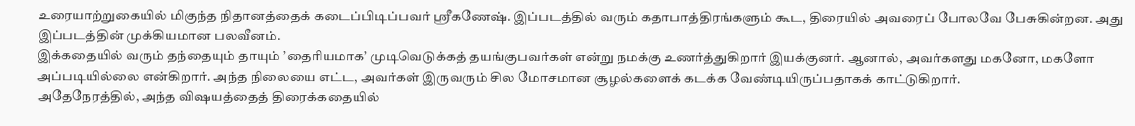உரையாற்றுகையில் மிகுந்த நிதானத்தைக் கடைப்பிடிப்பவர் ஸ்ரீகணேஷ். இப்படத்தில் வரும் கதாபாத்திரங்களும் கூட, திரையில் அவரைப் போலவே பேசுகின்றன. அது இப்படத்தின் முக்கியமான பலவீனம்.
இக்கதையில் வரும் தந்தையும் தாயும் ’தைரியமாக’ முடிவெடுக்கத் தயங்குபவர்கள் என்று நமக்கு உணர்த்துகிறார் இயக்குனர். ஆனால், அவர்களது மகனோ, மகளோ அப்படியில்லை என்கிறார். அந்த நிலையை எட்ட, அவர்கள் இருவரும் சில மோசமான சூழல்களைக் கடக்க வேண்டியிருப்பதாகக் காட்டுகிறார்.
அதேநேரத்தில், அந்த விஷயத்தைத் திரைக்கதையில்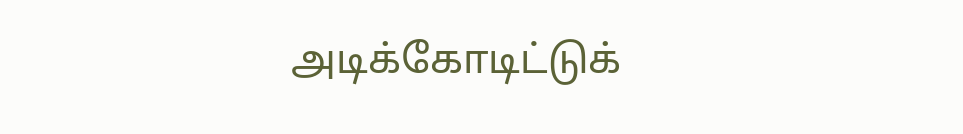அடிக்கோடிட்டுக்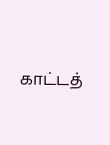காட்டத்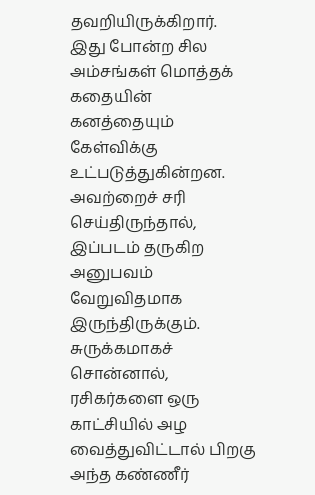தவறியிருக்கிறார்.
இது போன்ற சில அம்சங்கள் மொத்தக் கதையின் கனத்தையும் கேள்விக்கு உட்படுத்துகின்றன. அவற்றைச் சரி செய்திருந்தால், இப்படம் தருகிற அனுபவம் வேறுவிதமாக இருந்திருக்கும்.
சுருக்கமாகச் சொன்னால், ரசிகர்களை ஒரு காட்சியில் அழ வைத்துவிட்டால் பிறகு அந்த கண்ணீர்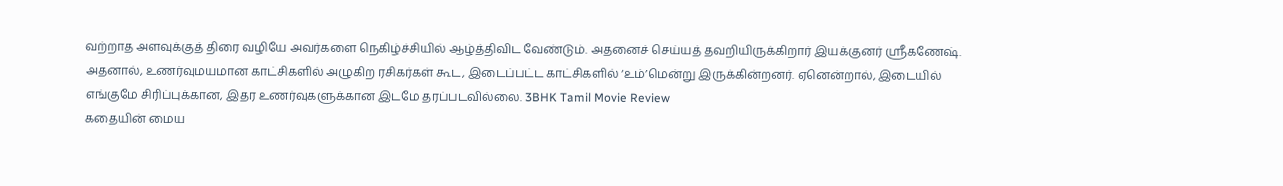வற்றாத அளவுக்குத் திரை வழியே அவர்களை நெகிழ்ச்சியில் ஆழ்த்திவிட வேண்டும். அதனைச் செய்யத் தவறியிருக்கிறார் இயக்குனர் ஸ்ரீகணேஷ்.
அதனால், உணர்வுமயமான காட்சிகளில் அழுகிற ரசிகர்கள் கூட, இடைப்பட்ட காட்சிகளில் ‘உம்’மென்று இருக்கின்றனர். ஏனென்றால், இடையில் எங்குமே சிரிப்புக்கான, இதர உணர்வுகளுக்கான இடமே தரப்படவில்லை. 3BHK Tamil Movie Review
கதையின் மைய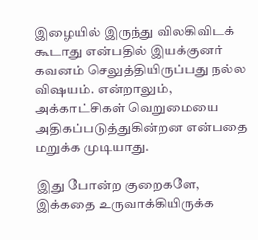இழையில் இருந்து விலகிவிடக் கூடாது என்பதில் இயக்குனர் கவனம் செலுத்தியிருப்பது நல்ல விஷயம். என்றாலும், அக்காட்சிகள் வெறுமையை அதிகப்படுத்துகின்றன என்பதை மறுக்க முடியாது.

இது போன்ற குறைகளே, இக்கதை உருவாக்கியிருக்க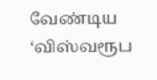வேண்டிய ‘விஸ்வரூப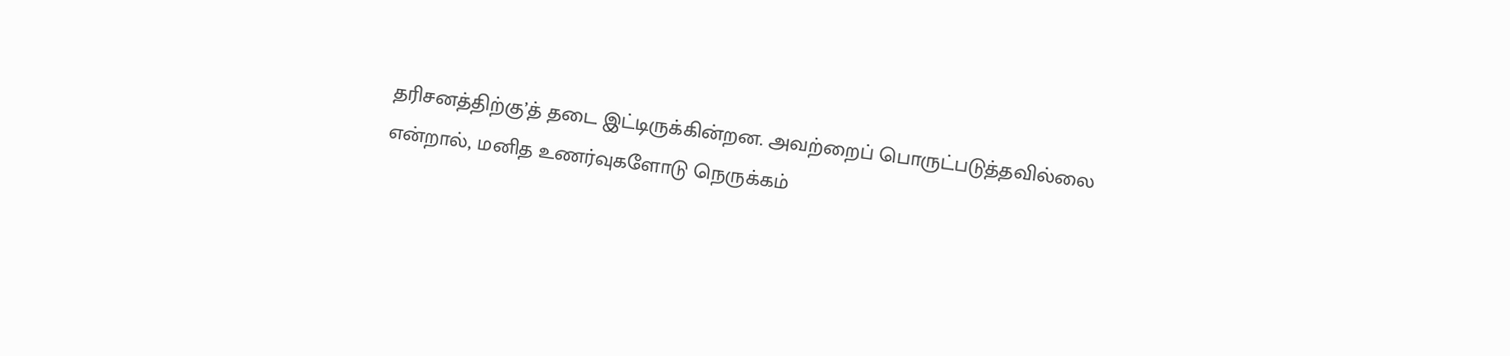தரிசனத்திற்கு’த் தடை இட்டிருக்கின்றன. அவற்றைப் பொருட்படுத்தவில்லை என்றால், மனித உணர்வுகளோடு நெருக்கம்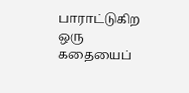பாராட்டுகிற ஒரு கதையைப்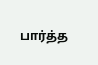பார்த்த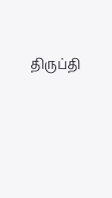திருப்தி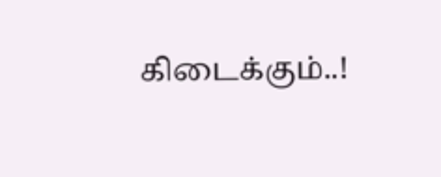கிடைக்கும்..!